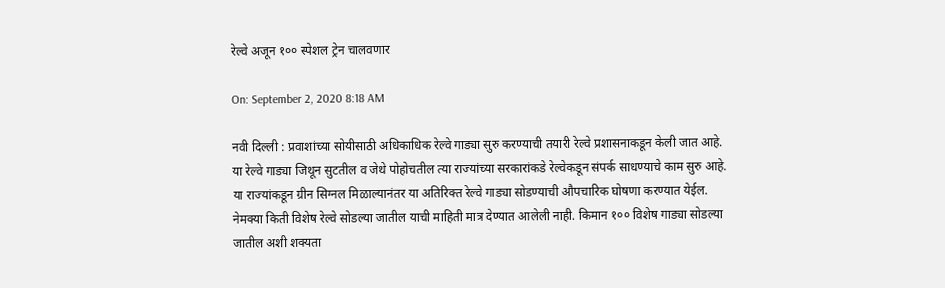रेल्वे अजून १०० स्पेशल ट्रेन चालवणार

On: September 2, 2020 8:18 AM

नवी दिल्ली : प्रवाशांच्या सोयीसाठी अधिकाधिक रेल्वे गाड्या सुरु करण्याची तयारी रेल्वे प्रशासनाकडून केली जात आहे. या रेल्वे गाड्या जिथून सुटतील व जेथे पोहोचतील त्या राज्यांच्या सरकारांकडे रेल्वेकडून संपर्क साधण्याचे काम सुरु आहे. या राज्यांकडून ग्रीन सिग्नल मिळाल्यानंतर या अतिरिक्त रेल्वे गाड्या सोडण्याची औपचारिक घोषणा करण्यात येईल. नेमक्या किती विशेष रेल्वे सोडल्या जातील याची माहिती मात्र देण्यात आलेली नाही. किमान १०० विशेष गाड्या सोडल्या जातील अशी शक्यता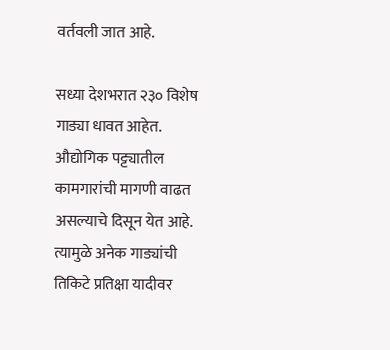वर्तवली जात आहे.

सध्या देशभरात २३० विशेष गाड्या धावत आहेत. औद्योगिक पट्ट्यातील कामगारांची मागणी वाढत असल्याचे दिसून येत आहे. त्यामुळे अनेक गाड्यांची तिकिटे प्रतिक्षा यादीवर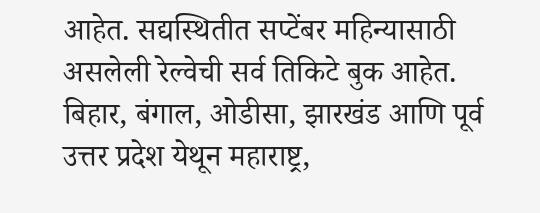आहेत. सद्यस्थितीत सप्टेंबर महिन्यासाठी असलेली रेल्वेची सर्व तिकिटे बुक आहेत. बिहार, बंगाल, ओडीसा, झारखंड आणि पूर्व उत्तर प्रदेश येथून महाराष्ट्र,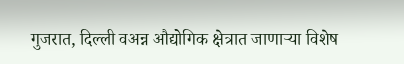गुजरात, दिल्ली वअन्न औद्योगिक क्षेत्रात जाणाऱ्या विशेष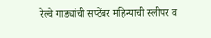रेल्वे गाड्यांची सप्टेंबर महिन्याची स्लीपर व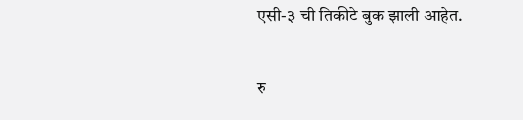एसी-३ ची तिकीटे बुक झाली आहेत.

रु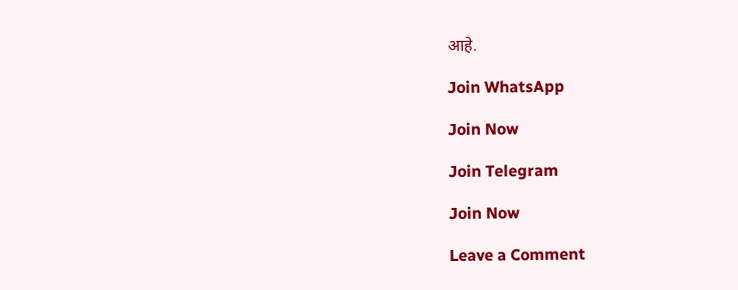आहे.

Join WhatsApp

Join Now

Join Telegram

Join Now

Leave a Comment